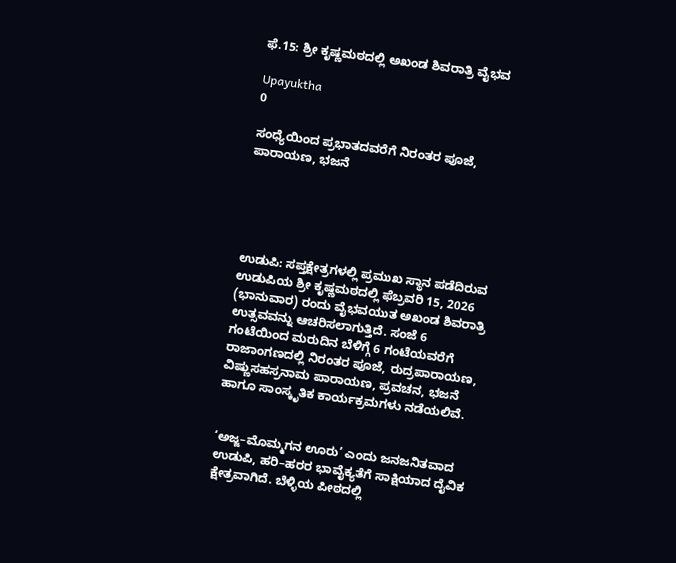ಫೆ.15: ಶ್ರೀ ಕೃಷ್ಣಮಠದಲ್ಲಿ ಅಖಂಡ ಶಿವರಾತ್ರಿ ವೈಭವ

Upayuktha
0

ಸಂಧ್ಯೆಯಿಂದ ಪ್ರಭಾತದವರೆಗೆ ನಿರಂತರ ಪೂಜೆ, ಪಾರಾಯಣ, ಭಜನೆ





ಉಡುಪಿ: ಸಪ್ತಕ್ಷೇತ್ರಗಳಲ್ಲಿ ಪ್ರಮುಖ ಸ್ಥಾನ ಪಡೆದಿರುವ ಉಡುಪಿಯ ಶ್ರೀ ಕೃಷ್ಣಮಠದಲ್ಲಿ ಫೆಬ್ರವರಿ 15, 2026 (ಭಾನುವಾರ) ರಂದು ವೈಭವಯುತ ಅಖಂಡ ಶಿವರಾತ್ರಿ ಉತ್ಸವವನ್ನು ಆಚರಿಸಲಾಗುತ್ತಿದೆ. ಸಂಜೆ 6 ಗಂಟೆಯಿಂದ ಮರುದಿನ ಬೆಳಿಗ್ಗೆ 6 ಗಂಟೆಯವರೆಗೆ ರಾಜಾಂಗಣದಲ್ಲಿ ನಿರಂತರ ಪೂಜೆ, ರುದ್ರಪಾರಾಯಣ, ವಿಷ್ಣುಸಹಸ್ರನಾಮ ಪಾರಾಯಣ, ಪ್ರವಚನ, ಭಜನೆ ಹಾಗೂ ಸಾಂಸ್ಕೃತಿಕ ಕಾರ್ಯಕ್ರಮಗಳು ನಡೆಯಲಿವೆ.


‘ಅಜ್ಜ–ಮೊಮ್ಮಗನ ಊರು’ ಎಂದು ಜನಜನಿತವಾದ ಉಡುಪಿ, ಹರಿ–ಹರರ ಭಾವೈಕ್ಯತೆಗೆ ಸಾಕ್ಷಿಯಾದ ದೈವಿಕ ಕ್ಷೇತ್ರವಾಗಿದೆ. ಬೆಳ್ಳಿಯ ಪೀಠದಲ್ಲಿ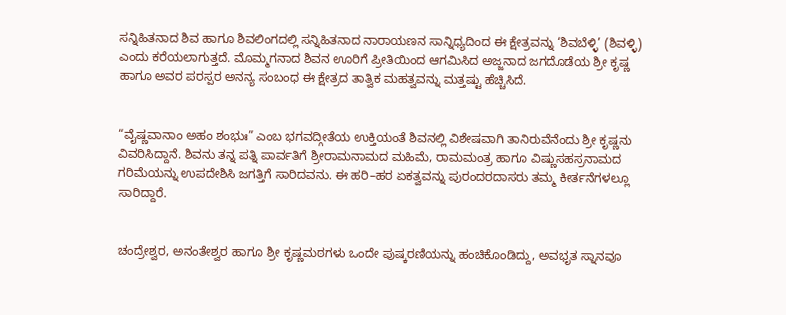ಸನ್ನಿಹಿತನಾದ ಶಿವ ಹಾಗೂ ಶಿವಲಿಂಗದಲ್ಲಿ ಸನ್ನಿಹಿತನಾದ ನಾರಾಯಣನ ಸಾನ್ನಿಧ್ಯದಿಂದ ಈ ಕ್ಷೇತ್ರವನ್ನು ‘ಶಿವಬೆಳ್ಳಿ’ (ಶಿವಳ್ಳಿ) ಎಂದು ಕರೆಯಲಾಗುತ್ತದೆ. ಮೊಮ್ಮಗನಾದ ಶಿವನ ಊರಿಗೆ ಪ್ರೀತಿಯಿಂದ ಆಗಮಿಸಿದ ಅಜ್ಜನಾದ ಜಗದೊಡೆಯ ಶ್ರೀ ಕೃಷ್ಣ ಹಾಗೂ ಅವರ ಪರಸ್ಪರ ಅನನ್ಯ ಸಂಬಂಧ ಈ ಕ್ಷೇತ್ರದ ತಾತ್ವಿಕ ಮಹತ್ವವನ್ನು ಮತ್ತಷ್ಟು ಹೆಚ್ಚಿಸಿದೆ.


“ವೈಷ್ಣವಾನಾಂ ಅಹಂ ಶಂಭುಃ” ಎಂಬ ಭಗವದ್ಗೀತೆಯ ಉಕ್ತಿಯಂತೆ ಶಿವನಲ್ಲಿ ವಿಶೇಷವಾಗಿ ತಾನಿರುವೆನೆಂದು ಶ್ರೀ ಕೃಷ್ಣನು ವಿವರಿಸಿದ್ದಾನೆ. ಶಿವನು ತನ್ನ ಪತ್ನಿ ಪಾರ್ವತಿಗೆ ಶ್ರೀರಾಮನಾಮದ ಮಹಿಮೆ, ರಾಮಮಂತ್ರ ಹಾಗೂ ವಿಷ್ಣುಸಹಸ್ರನಾಮದ ಗರಿಮೆಯನ್ನು ಉಪದೇಶಿಸಿ ಜಗತ್ತಿಗೆ ಸಾರಿದವನು. ಈ ಹರಿ–ಹರ ಏಕತ್ವವನ್ನು ಪುರಂದರದಾಸರು ತಮ್ಮ ಕೀರ್ತನೆಗಳಲ್ಲೂ ಸಾರಿದ್ದಾರೆ.


ಚಂದ್ರೇಶ್ವರ, ಅನಂತೇಶ್ವರ ಹಾಗೂ ಶ್ರೀ ಕೃಷ್ಣಮಠಗಳು ಒಂದೇ ಪುಷ್ಕರಣಿಯನ್ನು ಹಂಚಿಕೊಂಡಿದ್ದು, ಅವಭೃತ ಸ್ನಾನವೂ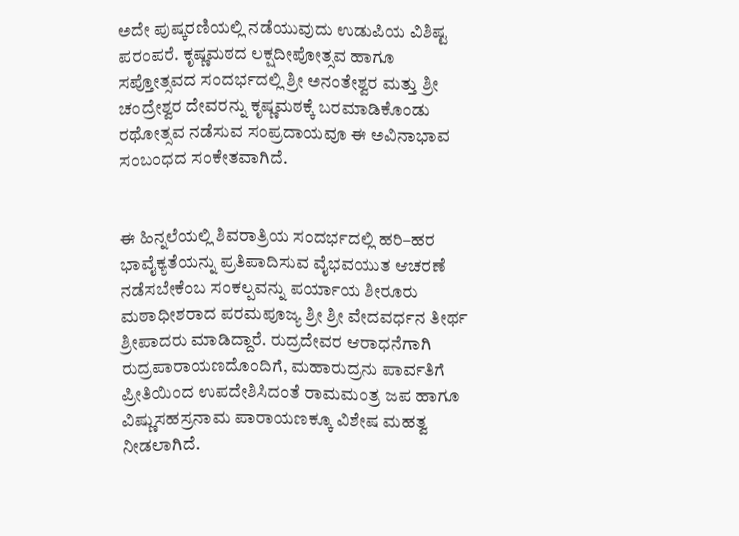ಅದೇ ಪುಷ್ಕರಣಿಯಲ್ಲಿ ನಡೆಯುವುದು ಉಡುಪಿಯ ವಿಶಿಷ್ಟ ಪರಂಪರೆ. ಕೃಷ್ಣಮಠದ ಲಕ್ಷದೀಪೋತ್ಸವ ಹಾಗೂ ಸಪ್ತೋತ್ಸವದ ಸಂದರ್ಭದಲ್ಲಿ ಶ್ರೀ ಅನಂತೇಶ್ವರ ಮತ್ತು ಶ್ರೀ ಚಂದ್ರೇಶ್ವರ ದೇವರನ್ನು ಕೃಷ್ಣಮಠಕ್ಕೆ ಬರಮಾಡಿಕೊಂಡು ರಥೋತ್ಸವ ನಡೆಸುವ ಸಂಪ್ರದಾಯವೂ ಈ ಅವಿನಾಭಾವ ಸಂಬಂಧದ ಸಂಕೇತವಾಗಿದೆ.


ಈ ಹಿನ್ನಲೆಯಲ್ಲಿ ಶಿವರಾತ್ರಿಯ ಸಂದರ್ಭದಲ್ಲಿ ಹರಿ–ಹರ ಭಾವೈಕ್ಯತೆಯನ್ನು ಪ್ರತಿಪಾದಿಸುವ ವೈಭವಯುತ ಆಚರಣೆ ನಡೆಸಬೇಕೆಂಬ ಸಂಕಲ್ಪವನ್ನು ಪರ್ಯಾಯ ಶೀರೂರು ಮಠಾಧೀಶರಾದ ಪರಮಪೂಜ್ಯ ಶ್ರೀ ಶ್ರೀ ವೇದವರ್ಧನ ತೀರ್ಥ ಶ್ರೀಪಾದರು ಮಾಡಿದ್ದಾರೆ. ರುದ್ರದೇವರ ಆರಾಧನೆಗಾಗಿ ರುದ್ರಪಾರಾಯಣದೊಂದಿಗೆ, ಮಹಾರುದ್ರನು ಪಾರ್ವತಿಗೆ ಪ್ರೀತಿಯಿಂದ ಉಪದೇಶಿಸಿದಂತೆ ರಾಮಮಂತ್ರ ಜಪ ಹಾಗೂ ವಿಷ್ಣುಸಹಸ್ರನಾಮ ಪಾರಾಯಣಕ್ಕೂ ವಿಶೇಷ ಮಹತ್ವ ನೀಡಲಾಗಿದೆ.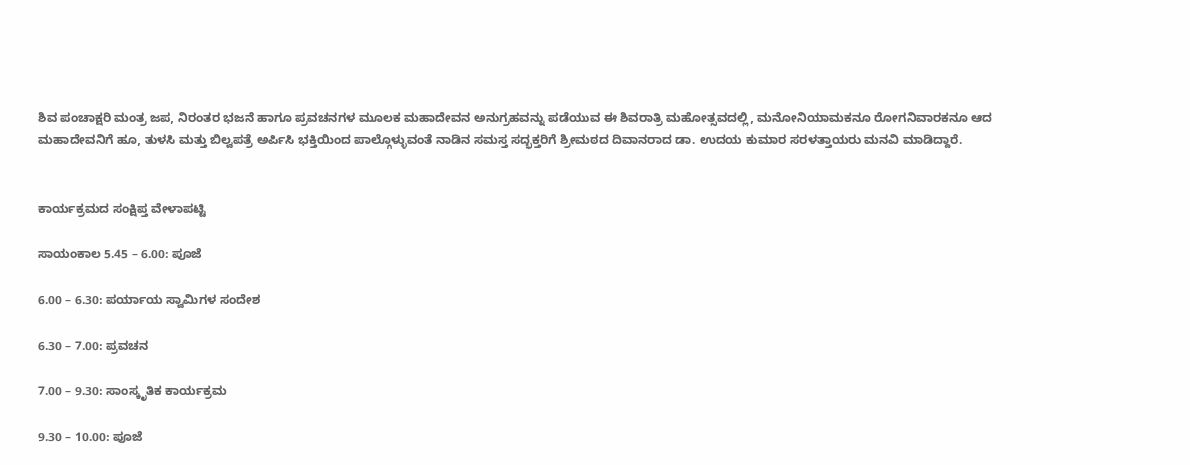ಶಿವ ಪಂಚಾಕ್ಷರಿ ಮಂತ್ರ ಜಪ, ನಿರಂತರ ಭಜನೆ ಹಾಗೂ ಪ್ರವಚನಗಳ ಮೂಲಕ ಮಹಾದೇವನ ಅನುಗ್ರಹವನ್ನು ಪಡೆಯುವ ಈ ಶಿವರಾತ್ರಿ ಮಹೋತ್ಸವದಲ್ಲಿ, ಮನೋನಿಯಾಮಕನೂ ರೋಗನಿವಾರಕನೂ ಆದ ಮಹಾದೇವನಿಗೆ ಹೂ, ತುಳಸಿ ಮತ್ತು ಬಿಲ್ವಪತ್ರೆ ಅರ್ಪಿಸಿ ಭಕ್ತಿಯಿಂದ ಪಾಲ್ಗೊಳ್ಳುವಂತೆ ನಾಡಿನ ಸಮಸ್ತ ಸದ್ಭಕ್ತರಿಗೆ ಶ್ರೀಮಠದ ದಿವಾನರಾದ ಡಾ. ಉದಯ ಕುಮಾರ ಸರಳತ್ತಾಯರು ಮನವಿ ಮಾಡಿದ್ದಾರೆ.


ಕಾರ್ಯಕ್ರಮದ ಸಂಕ್ಷಿಪ್ತ ವೇಳಾಪಟ್ಟಿ

ಸಾಯಂಕಾಲ 5.45 – 6.00: ಪೂಜೆ

6.00 – 6.30: ಪರ್ಯಾಯ ಸ್ವಾಮಿಗಳ ಸಂದೇಶ

6.30 – 7.00: ಪ್ರವಚನ

7.00 – 9.30: ಸಾಂಸ್ಕೃತಿಕ ಕಾರ್ಯಕ್ರಮ

9.30 – 10.00: ಪೂಜೆ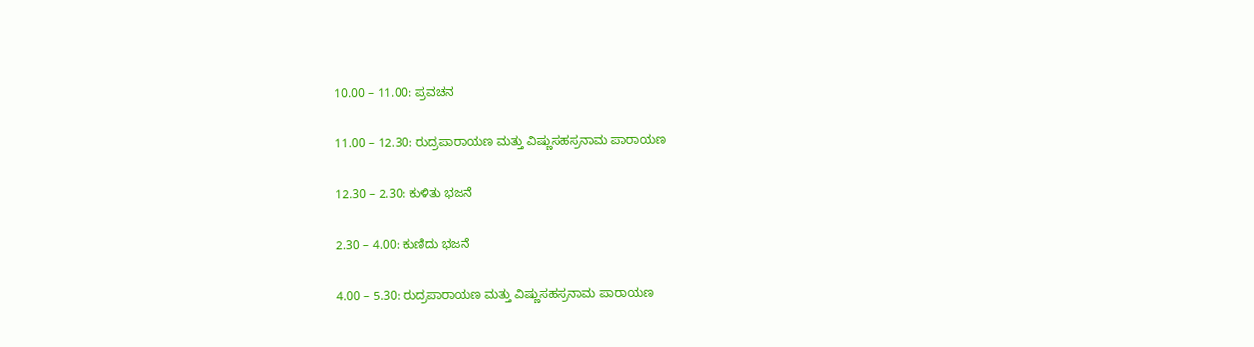10.00 – 11.00: ಪ್ರವಚನ

11.00 – 12.30: ರುದ್ರಪಾರಾಯಣ ಮತ್ತು ವಿಷ್ಣುಸಹಸ್ರನಾಮ ಪಾರಾಯಣ

12.30 – 2.30: ಕುಳಿತು ಭಜನೆ

2.30 – 4.00: ಕುಣಿದು ಭಜನೆ

4.00 – 5.30: ರುದ್ರಪಾರಾಯಣ ಮತ್ತು ವಿಷ್ಣುಸಹಸ್ರನಾಮ ಪಾರಾಯಣ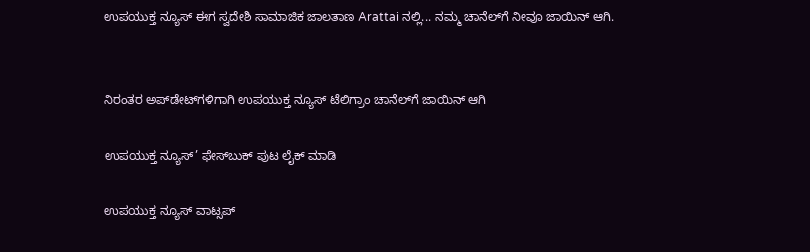ಉಪಯುಕ್ತ ನ್ಯೂಸ್ ಈಗ ಸ್ವದೇಶಿ ಸಾಮಾಜಿಕ ಜಾಲತಾಣ Arattai ನಲ್ಲಿ... ನಮ್ಮ ಚಾನೆಲ್‌ಗೆ ನೀವೂ ಜಾಯಿನ್ ಆಗಿ.


ನಿರಂತರ ಅಪ್‌ಡೇಟ್‌ಗಳಿಗಾಗಿ ಉಪಯುಕ್ತ ನ್ಯೂಸ್‌ ಟೆಲಿಗ್ರಾಂ ಚಾನೆಲ್‌ಗೆ ಜಾಯಿನ್‌ ಆಗಿ

ಉಪಯುಕ್ತ ನ್ಯೂಸ್‌’ ಫೇಸ್‌ಬುಕ್ ಪುಟ ಲೈಕ್ ಮಾಡಿ

ಉಪಯುಕ್ತ ನ್ಯೂಸ್‌ ವಾಟ್ಸಪ್‌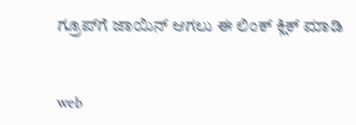ಗ್ರೂಪ್‌ಗೆ ಜಾಯಿನ್ ಆಗಲು ಈ ಲಿಂಕ್ ಕ್ಲಿಕ್ ಮಾಡಿ


web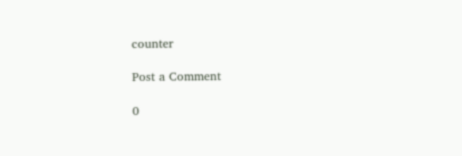counter

Post a Comment

0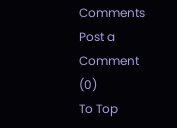Comments
Post a Comment (0)
To Top